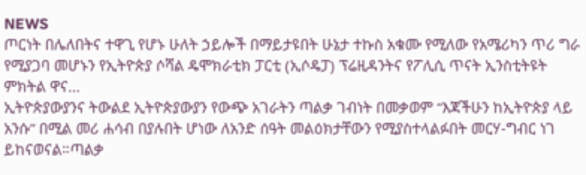NEWS
ጦርነት በሌለበትና ተዋጊ የሆኑ ሁለት ኃይሎች በማይታዩበት ሁኔታ ተኩስ አቁሙ የሚለው የአሜሪካን ጥሪ ግራ የሚያጋባ መሆኑን የኢትዮጵያ ሶሻል ዴሞክራቲክ ፓርቲ (ኢሶዴፓ) ፕሬዚዳንትና የፖሊሲ ጥናት ኢንስቲትዩት ምክትል ዋና...
ኢትዮጵያውያንና ትውልደ ኢትዮጵያውያን የውጭ አገራትን ጣልቃ ገብነት በመቃወም “እጃችሁን ከኢትዮጵያ ላይ አንሱ” በሚል መሪ ሐሳብ በያሉበት ሆነው ለአንድ ሰዓት መልዕክታቸውን የሚያስተላልፉበት መርሃ-ግብር ነገ ይከናወናል።ጣልቃ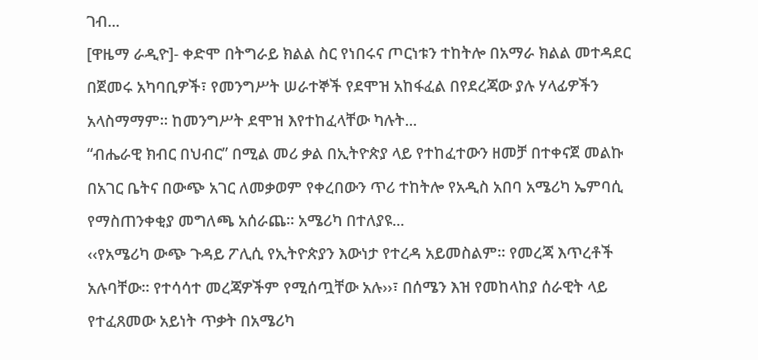ገብ...
[ዋዜማ ራዲዮ]- ቀድሞ በትግራይ ክልል ስር የነበሩና ጦርነቱን ተከትሎ በአማራ ክልል መተዳደር በጀመሩ አካባቢዎች፣ የመንግሥት ሠራተኞች የደሞዝ አከፋፈል በየደረጃው ያሉ ሃላፊዎችን አላስማማም። ከመንግሥት ደሞዝ እየተከፈላቸው ካሉት...
“ብሔራዊ ክብር በህብር” በሚል መሪ ቃል በኢትዮጵያ ላይ የተከፈተውን ዘመቻ በተቀናጀ መልኩ በአገር ቤትና በውጭ አገር ለመቃወም የቀረበውን ጥሪ ተከትሎ የአዲስ አበባ አሜሪካ ኤምባሲ የማስጠንቀቂያ መግለጫ አሰራጨ። አሜሪካ በተለያዩ...
‹‹የአሜሪካ ውጭ ጉዳይ ፖሊሲ የኢትዮጵያን እውነታ የተረዳ አይመስልም። የመረጃ እጥረቶች አሉባቸው። የተሳሳተ መረጃዎችም የሚሰጧቸው አሉ››፣ በሰሜን እዝ የመከላከያ ሰራዊት ላይ የተፈጸመው አይነት ጥቃት በአሜሪካ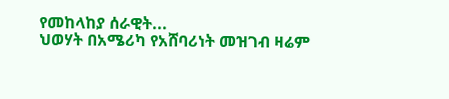የመከላከያ ሰራዊት...
ህወሃት በአሜሪካ የአሸባሪነት መዝገብ ዛሬም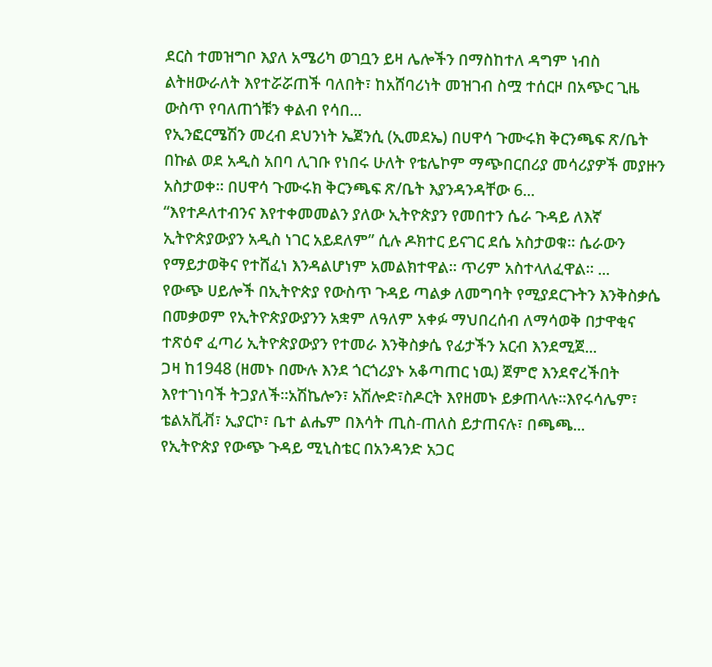ደርስ ተመዝግቦ እያለ አሜሪካ ወገቧን ይዛ ሌሎችን በማስከተለ ዳግም ነብስ ልትዘውራለት እየተሯሯጠች ባለበት፣ ከአሸባሪነት መዝገብ ስሟ ተሰርዞ በአጭር ጊዜ ውስጥ የባለጠጎቹን ቀልብ የሳበ...
የኢንፎርሜሽን መረብ ደህንነት ኤጀንሲ (ኢመደኤ) በሀዋሳ ጉሙሩክ ቅርንጫፍ ጽ/ቤት በኩል ወደ አዲስ አበባ ሊገቡ የነበሩ ሁለት የቴሌኮም ማጭበርበሪያ መሳሪያዎች መያዙን አስታወቀ፡፡ በሀዋሳ ጉሙሩክ ቅርንጫፍ ጽ/ቤት እያንዳንዳቸው 6...
“እየተዶለተብንና እየተቀመመልን ያለው ኢትዮጵያን የመበተን ሴራ ጉዳይ ለእኛ ኢትዮጵያውያን አዲስ ነገር አይደለም” ሲሉ ዶክተር ይናገር ደሴ አስታወቁ። ሴራውን የማይታወቅና የተሸፈነ እንዳልሆነም አመልክተዋል። ጥሪም አስተላለፈዋል። ...
የውጭ ሀይሎች በኢትዮጵያ የውስጥ ጉዳይ ጣልቃ ለመግባት የሚያደርጉትን እንቅስቃሴ በመቃወም የኢትዮጵያውያንን አቋም ለዓለም አቀፉ ማህበረሰብ ለማሳወቅ በታዋቂና ተጽዕኖ ፈጣሪ ኢትዮጵያውያን የተመራ እንቅስቃሴ የፊታችን አርብ እንደሚጀ...
ጋዛ ከ1948 (ዘመኑ በሙሉ እንደ ጎርጎሪያኑ አቆጣጠር ነዉ) ጀምሮ እንደኖረችበት እየተገነባች ትጋያለች።አሽኬሎን፣ አሽሎድ፣ስዶርት እየዘመኑ ይቃጠላሉ።እየሩሳሌም፣ ቴልአቪቭ፣ ኢያርኮ፣ ቤተ ልሔም በእሳት ጢስ-ጠለስ ይታጠናሉ፣ በጫጫ...
የኢትዮጵያ የውጭ ጉዳይ ሚኒስቴር በአንዳንድ አጋር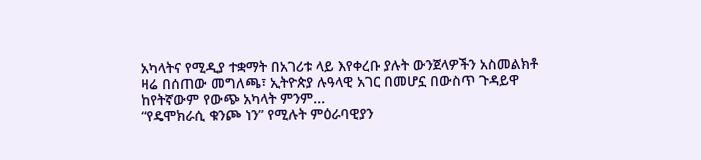አካላትና የሚዲያ ተቋማት በአገሪቱ ላይ እየቀረቡ ያሉት ውንጀላዎችን አስመልክቶ ዛሬ በሰጠው መግለጫ፣ ኢትዮጵያ ሉዓላዊ አገር በመሆኗ በውስጥ ጉዳይዋ ከየትኛውም የውጭ አካላት ምንም...
“የዴሞክራሲ ቁንጮ ነን” የሚሉት ምዕራባዊያን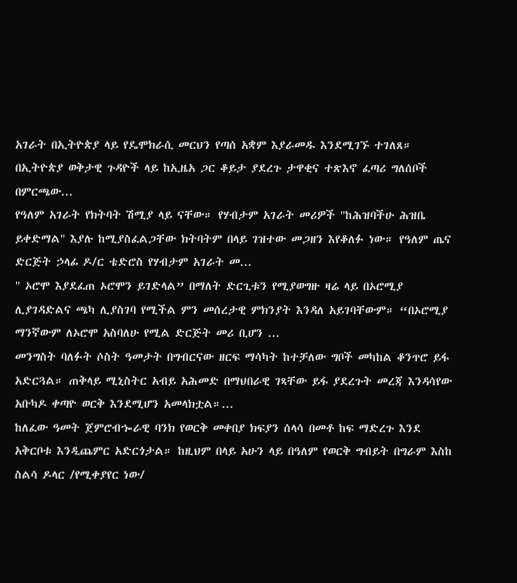አገራት በኢትዮጵያ ላይ የዴሞክራሲ መርህን የጣሰ አቋም እያራመዱ እንደሚገኙ ተገለጸ። በኢትዮጵያ ወቅታዊ ጉዳዮች ላይ ከኢዜአ ጋር ቆይታ ያደረጉ ታዋቂና ተጽእኖ ፈጣሪ ግለሰቦች በምርጫው...
የዓለም አገራት የክትባት ሽሚያ ላይ ናቸው። የሃብታም አገራት መሪዎች "ከሕዝባችሁ ሕዝቤ ይቀድማል" እያሉ ከሚያስፈልጋቸው ክትባትም በላይ ገዝተው መጋዘን እየቆለፉ ነው። የዓለም ጤና ድርጅት ኃላፊ ዶ/ር ቴድሮስ የሃብታም አገራት መ...
" ኦሮሞ እያደፈጠ ኦሮሞን ይገድላል” በማለት ድርጊቱን የሚያወግዙ ዛሬ ላይ በኦሮሚያ ሊያገዳድልና ጫካ ሊያስገባ የሚችል ምን መሰረታዊ ምክንያት እንዳለ አይገባቸውም። “በኦሮሚያ ማንኛውም ለኦሮሞ አስባለሁ የሚል ድርጅት መሪ ቢሆን ...
መንግስት ባለፉት ሶስት ዓመታት በግብርናው ዘርፍ ማሳካት ከተቻለው ግቦች መካከል ቆንጥሮ ይፋ አድርጓል። ጠቅላይ ሚኒስትር አብይ አሕመድ በማህበራዊ ገጻቸው ይፋ ያደረጉት መረጃ እንዳሳየው አቡካዶ ቀጣዮ ወርቅ እንደሚሆን አመላክቷል።...
ከለፈው ዓመት ጀምሮብኈራዊ ባንክ የወርቅ መቀበያ ክፍያን ሰላሳ በመቶ ከፍ ማድረጉ እንደ አቅርቦቱ እንዲጨምር አድርጎታል። ከዚህም በላይ አሁን ላይ በዓለም የወርቅ ግብይት በግራም እስከ ስልሳ ዶላር /የሚቀያየር ነው/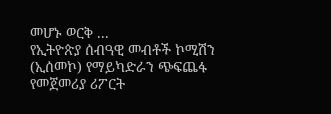መሆኑ ወርቅ ...
የኢትዮጵያ ሰብዓዊ መብቶች ኮሚሽን (ኢሰመኮ) የማይካድራን ጭፍጨፋ የመጀመሪያ ሪፖርት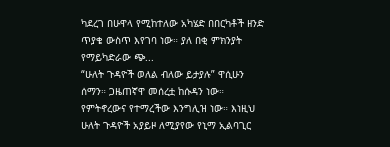ካደረገ በሁዋላ የሚከተለው አካሄድ በበርካቶች ዘንድ ጥያቄ ውስጥ እየገባ ነው። ያለ በቂ ምክንያት የማይካድራው ጭ...
“ሁለት ጉዳዮች ወለል ብለው ይታያሉ” ዋሲሁን ሰማን። ጋዜጠኛዋ መሰረቷ ከሱዳን ነው። የምትኖረውና የተማረችው እንግሊዝ ነው። እነዚህ ሁለት ጉዳዮች አያይዞ ለሚያየው የኒማ ኢልባጊር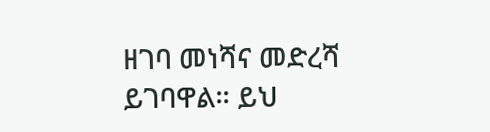ዘገባ መነሻና መድረሻ ይገባዋል። ይህ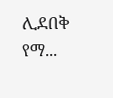ሊደበቅ የማ...